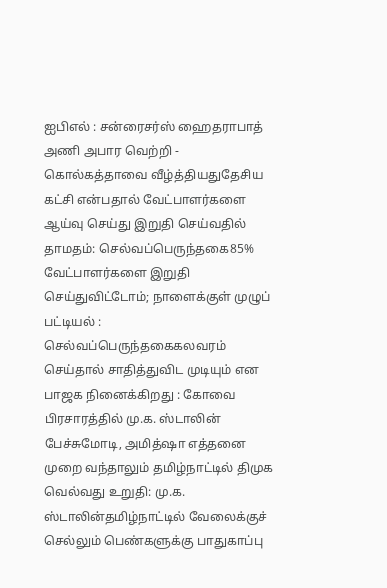ஐபிஎல் : சன்ரைசர்ஸ் ஹைதராபாத் அணி அபார வெற்றி - கொல்கத்தாவை வீழ்த்தியதுதேசிய கட்சி என்பதால் வேட்பாளர்களை ஆய்வு செய்து இறுதி செய்வதில் தாமதம்: செல்வப்பெருந்தகை85% வேட்பாளர்களை இறுதி செய்துவிட்டோம்; நாளைக்குள் முழுப் பட்டியல் : செல்வப்பெருந்தகைகலவரம் செய்தால் சாதித்துவிட முடியும் என பாஜக நினைக்கிறது : கோவை பிரசாரத்தில் மு.க. ஸ்டாலின் பேச்சுமோடி, அமித்ஷா எத்தனை முறை வந்தாலும் தமிழ்நாட்டில் திமுக வெல்வது உறுதி: மு.க. ஸ்டாலின்தமிழ்நாட்டில் வேலைக்குச் செல்லும் பெண்களுக்கு பாதுகாப்பு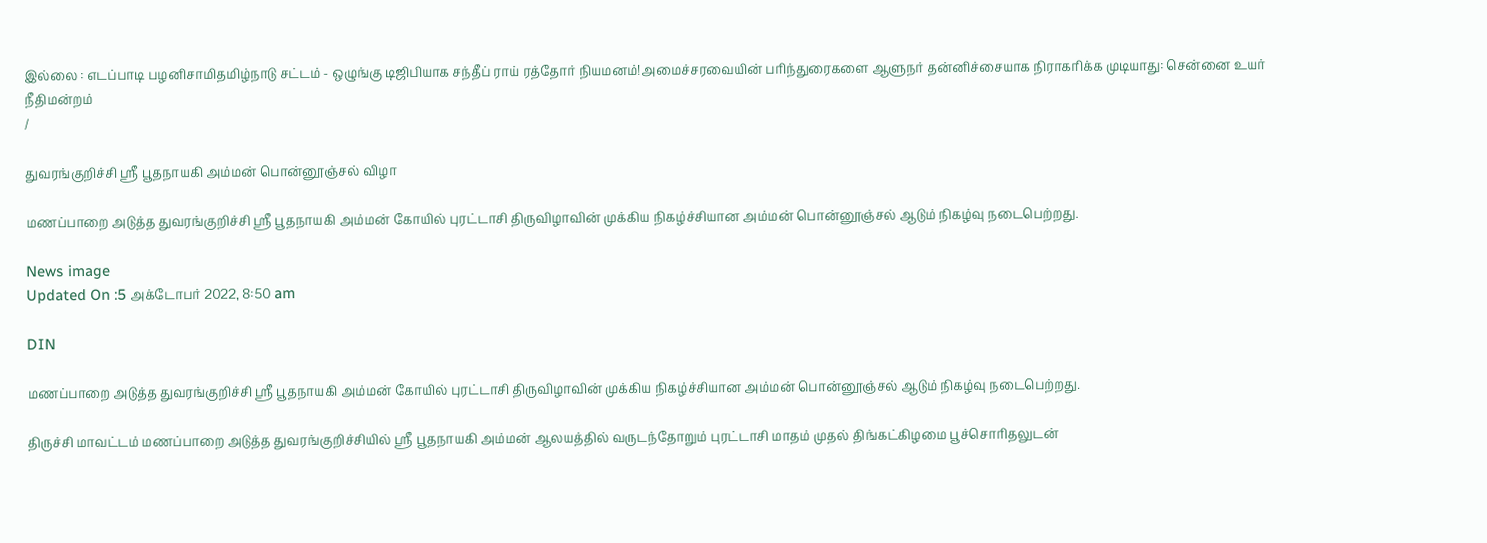இல்லை : எடப்பாடி பழனிசாமிதமிழ்நாடு சட்டம் - ஒழுங்கு டிஜிபியாக சந்தீப் ராய் ரத்தோர் நியமனம்!அமைச்சரவையின் பரிந்துரைகளை ஆளுநர் தன்னிச்சையாக நிராகரிக்க முடியாது: சென்னை உயர் நீதிமன்றம்
/

துவரங்குறிச்சி ஸ்ரீ பூதநாயகி அம்மன் பொன்னூஞ்சல் விழா

மணப்பாறை அடுத்த துவரங்குறிச்சி ஸ்ரீ பூதநாயகி அம்மன் கோயில் புரட்டாசி திருவிழாவின் முக்கிய நிகழ்ச்சியான அம்மன் பொன்னூஞ்சல் ஆடும் நிகழ்வு நடைபெற்றது.

News image
Updated On :5 அக்டோபர் 2022, 8:50 am

DIN

மணப்பாறை அடுத்த துவரங்குறிச்சி ஸ்ரீ பூதநாயகி அம்மன் கோயில் புரட்டாசி திருவிழாவின் முக்கிய நிகழ்ச்சியான அம்மன் பொன்னூஞ்சல் ஆடும் நிகழ்வு நடைபெற்றது.

திருச்சி மாவட்டம் மணப்பாறை அடுத்த துவரங்குறிச்சியில் ஸ்ரீ பூதநாயகி அம்மன் ஆலயத்தில் வருடந்தோறும் புரட்டாசி மாதம் முதல் திங்கட்கிழமை பூச்சொரிதலுடன்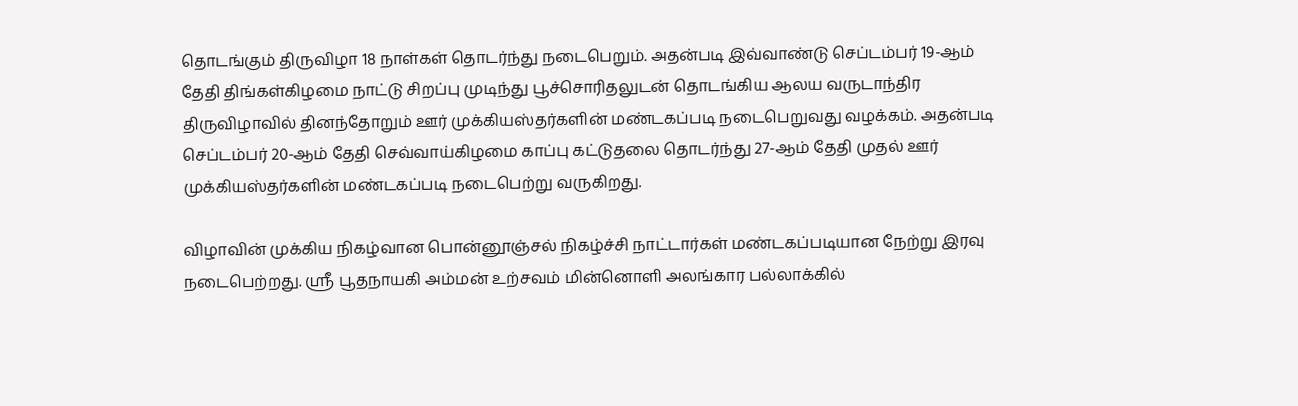தொடங்கும் திருவிழா 18 நாள்கள் தொடர்ந்து நடைபெறும். அதன்படி இவ்வாண்டு செப்டம்பர் 19-ஆம் தேதி திங்கள்கிழமை நாட்டு சிறப்பு முடிந்து பூச்சொரிதலுடன் தொடங்கிய ஆலய வருடாந்திர திருவிழாவில் தினந்தோறும் ஊர் முக்கியஸ்தர்களின் மண்டகப்படி நடைபெறுவது வழக்கம். அதன்படி செப்டம்பர் 20-ஆம் தேதி செவ்வாய்கிழமை காப்பு கட்டுதலை தொடர்ந்து 27-ஆம் தேதி முதல் ஊர் முக்கியஸ்தர்களின் மண்டகப்படி நடைபெற்று வருகிறது.

விழாவின் முக்கிய நிகழ்வான பொன்னூஞ்சல் நிகழ்ச்சி நாட்டார்கள் மண்டகப்படியான நேற்று இரவு நடைபெற்றது. ஸ்ரீ பூதநாயகி அம்மன் உற்சவம் மின்னொளி அலங்கார பல்லாக்கில்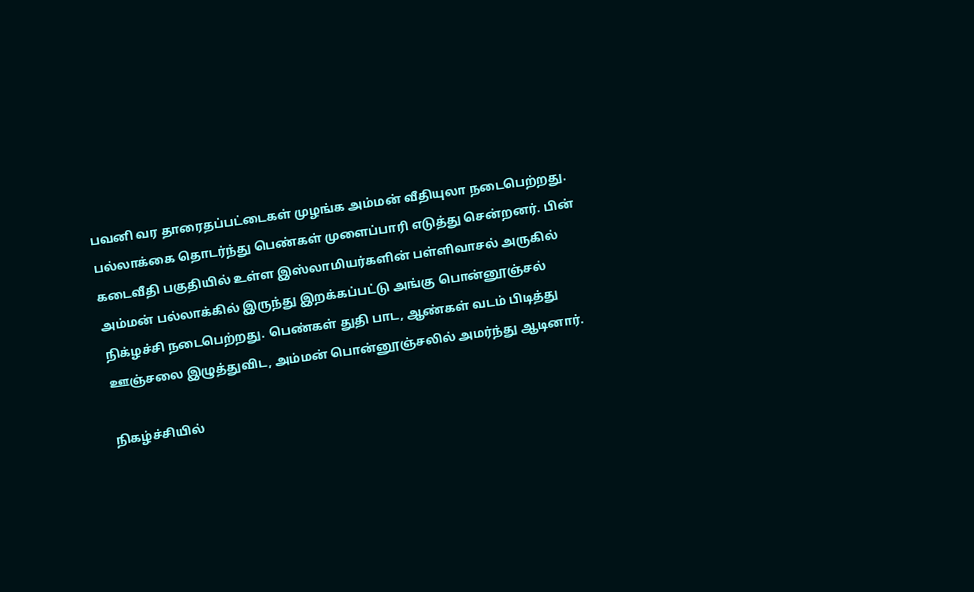பவனி வர தாரைதப்பட்டைகள் முழங்க அம்மன் வீதியுலா நடைபெற்றது. பல்லாக்கை தொடர்ந்து பெண்கள் முளைப்பாரி எடுத்து சென்றனர். பின் கடைவீதி பகுதியில் உள்ள இஸ்லாமியர்களின் பள்ளிவாசல் அருகில் அம்மன் பல்லாக்கில் இருந்து இறக்கப்பட்டு அங்கு பொன்னூஞ்சல் நிக்ழச்சி நடைபெற்றது. பெண்கள் துதி பாட, ஆண்கள் வடம் பிடித்து ஊஞ்சலை இழுத்துவிட, அம்மன் பொன்னூஞ்சலில் அமர்ந்து ஆடினார்.

நிகழ்ச்சியில்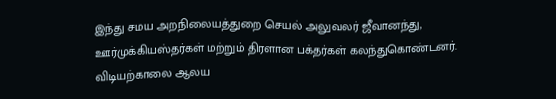இந்து சமய அறநிலையத்துறை செயல் அலுவலர் ஜீவானந்து, ஊர்முக்கியஸ்தர்கள் மற்றும் திரளான பக்தர்கள் கலந்துகொண்டனர். விடியற்காலை ஆலய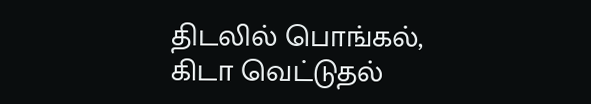திடலில் பொங்கல், கிடா வெட்டுதல்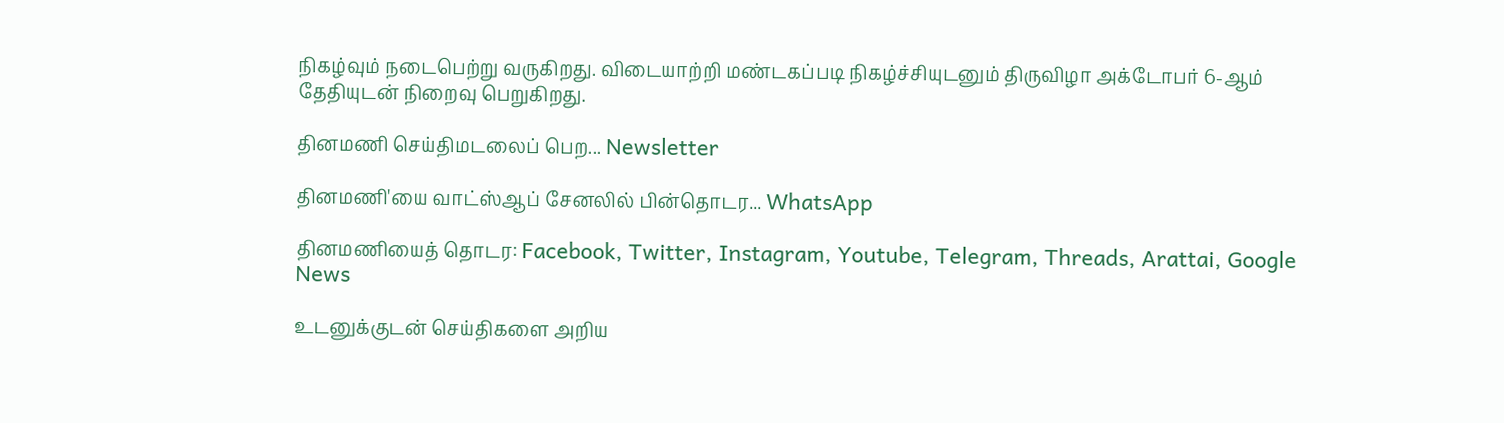நிகழ்வும் நடைபெற்று வருகிறது. விடையாற்றி மண்டகப்படி நிகழ்ச்சியுடனும் திருவிழா அக்டோபர் 6-ஆம் தேதியுடன் நிறைவு பெறுகிறது.

தினமணி செய்திமடலைப் பெற... Newsletter

தினமணி'யை வாட்ஸ்ஆப் சேனலில் பின்தொடர... WhatsApp

தினமணியைத் தொடர: Facebook, Twitter, Instagram, Youtube, Telegram, Threads, Arattai, Google News

உடனுக்குடன் செய்திகளை அறிய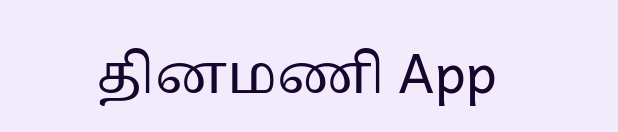தினமணி App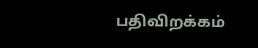பதிவிறக்கம்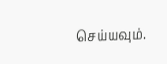செய்யவும்.